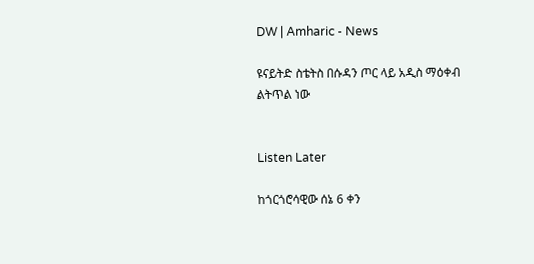DW | Amharic - News

ዩናይትድ ስቴትስ በሱዳን ጦር ላይ አዲስ ማዕቀብ ልትጥል ነው


Listen Later

ከጎርጎሮሳዊው ሰኔ 6 ቀን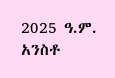2025 ዓ.ም. አንስቶ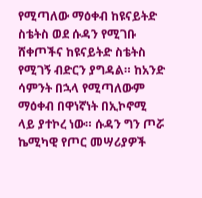የሚጣለው ማዕቀብ ከዩናይትድ ስቴትስ ወደ ሱዳን የሚገቡ ሸቀጦችና ከዩናይትድ ስቴትስ የሚገኝ ብድርን ያግዳል። ከአንድ ሳምንት በኋላ የሚጣለውም ማዕቀብ በዋነኛነት በኢኮኖሚ ላይ ያተኮረ ነው። ሱዳን ግን ጦሯ ኬሚካዊ የጦር መሣሪያዎች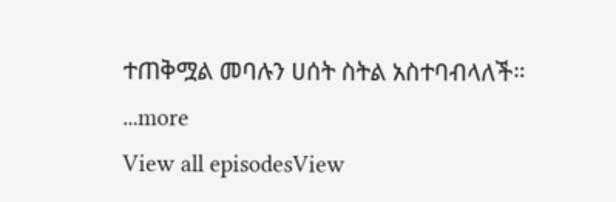ተጠቅሟል መባሉን ሀሰት ስትል አስተባብላለች።
...more
View all episodesView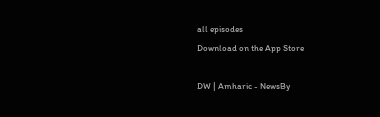all episodes
Download on the App Store

DW | Amharic - NewsBy